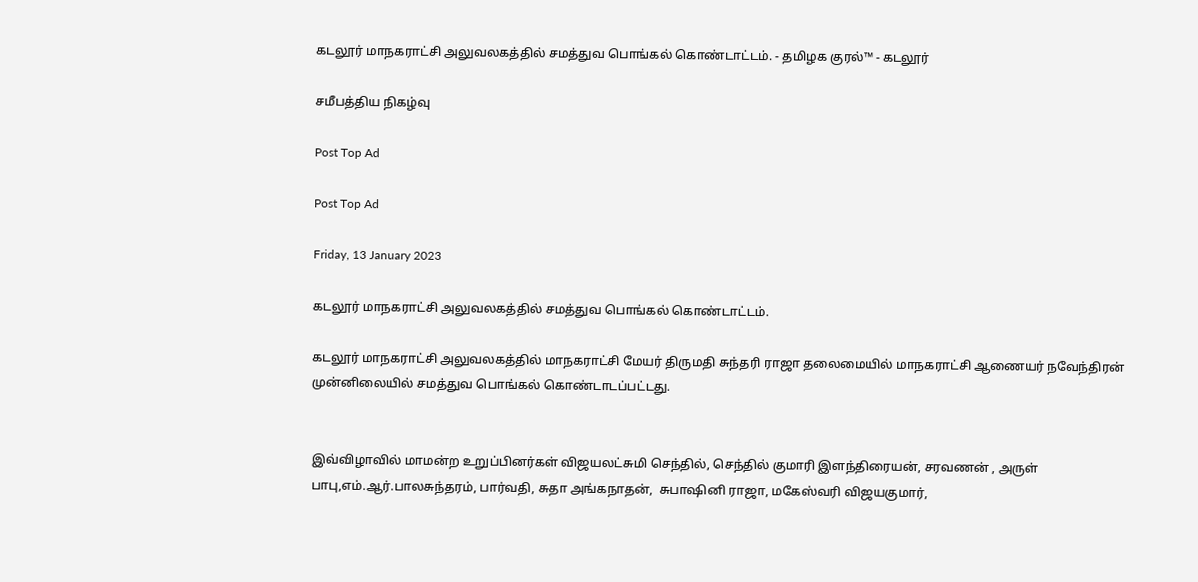கடலூர் மாநகராட்சி அலுவலகத்தில் சமத்துவ பொங்கல் கொண்டாட்டம். - தமிழக குரல்™ - கடலூர்

சமீபத்திய நிகழ்வு

Post Top Ad

Post Top Ad

Friday, 13 January 2023

கடலூர் மாநகராட்சி அலுவலகத்தில் சமத்துவ பொங்கல் கொண்டாட்டம்.

கடலூர் மாநகராட்சி அலுவலகத்தில் மாநகராட்சி மேயர் திருமதி சுந்தரி ராஜா தலைமையில் மாநகராட்சி ஆணையர் நவேந்திரன் முன்னிலையில் சமத்துவ பொங்கல் கொண்டாடப்பட்டது.


இவ்விழாவில் மாமன்ற உறுப்பினர்கள் விஜயலட்சுமி செந்தில், செந்தில் குமாரி இளந்திரையன், சரவணன் , அருள் பாபு,எம்.ஆர்.பாலசுந்தரம், பார்வதி, சுதா அங்கநாதன்,  சுபாஷினி ராஜா, மகேஸ்வரி விஜயகுமார்,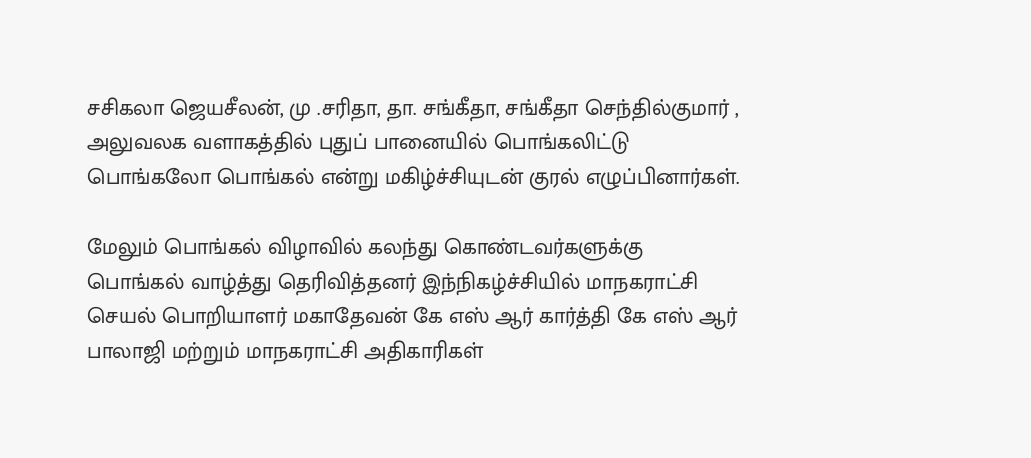சசிகலா ஜெயசீலன், மு .சரிதா, தா. சங்கீதா, சங்கீதா செந்தில்குமார் , அலுவலக வளாகத்தில் புதுப் பானையில் பொங்கலிட்டு பொங்கலோ பொங்கல் என்று மகிழ்ச்சியுடன் குரல் எழுப்பினார்கள்.

மேலும் பொங்கல் விழாவில் கலந்து கொண்டவர்களுக்கு பொங்கல் வாழ்த்து தெரிவித்தனர் இந்நிகழ்ச்சியில் மாநகராட்சி செயல் பொறியாளர் மகாதேவன் கே எஸ் ஆர் கார்த்தி கே எஸ் ஆர் பாலாஜி மற்றும் மாநகராட்சி அதிகாரிகள்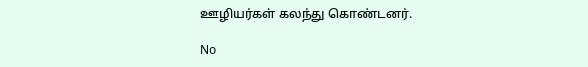ஊழியர்கள் கலந்து கொண்டனர்.

No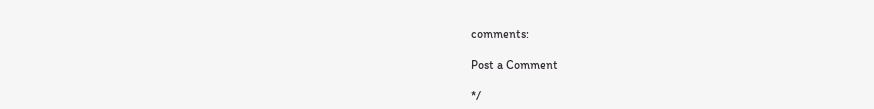comments:

Post a Comment

*/